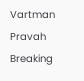Vartman Pravah
Breaking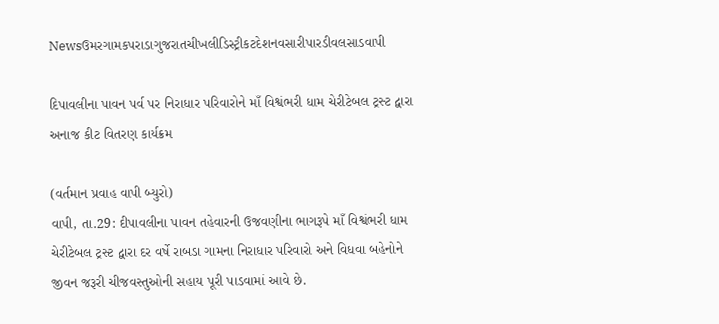Newsઉમરગામકપરાડાગુજરાતચીખલીડિસ્ટ્રીકટદેશનવસારીપારડીવલસાડવાપી

દિપાવલીના પાવન પર્વ પર નિરાધાર પરિવારોને માઁ વિશ્વંભરી ધામ ચેરીટેબલ ટ્રસ્‍ટ દ્વારા અનાજ કીટ વિતરણ કાર્યક્રમ

(વર્તમાન પ્રવાહ વાપી બ્‍યુરો)
વાપી, તા.29: દીપાવલીના પાવન તહેવારની ઉજવણીના ભાગરૂપે માઁ વિશ્વંભરી ધામ ચેરીટેબલ ટ્રસ્‍ટ દ્વારા દર વર્ષે રાબડા ગામના નિરાધાર પરિવારો અને વિધવા બહેનોને જીવન જરૂરી ચીજવસ્‍તુઓની સહાય પૂરી પાડવામાં આવે છે.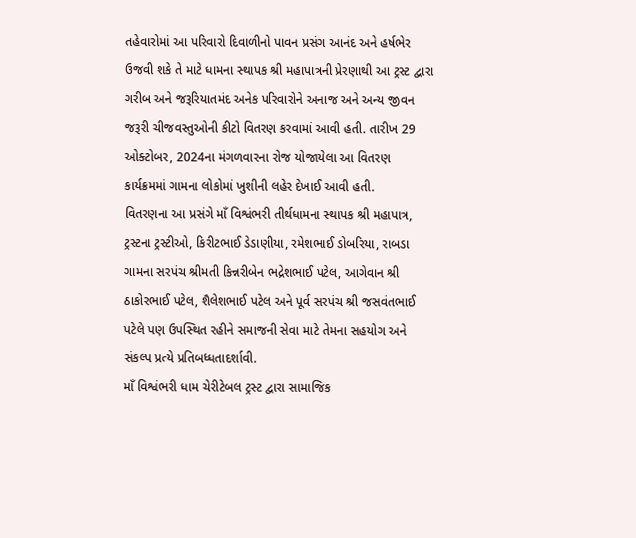તહેવારોમાં આ પરિવારો દિવાળીનો પાવન પ્રસંગ આનંદ અને હર્ષભેર ઉજવી શકે તે માટે ધામના સ્‍થાપક શ્રી મહાપાત્રની પ્રેરણાથી આ ટ્રસ્‍ટ દ્વારા ગરીબ અને જરૂરિયાતમંદ અનેક પરિવારોને અનાજ અને અન્‍ય જીવન જરૂરી ચીજવસ્‍તુઓની કીટો વિતરણ કરવામાં આવી હતી. તારીખ 29 ઓક્‍ટોબર, 2024ના મંગળવારના રોજ યોજાયેલા આ વિતરણ કાર્યક્રમમાં ગામના લોકોમાં ખુશીની લહેર દેખાઈ આવી હતી.
વિતરણના આ પ્રસંગે માઁ વિશ્વંભરી તીર્થધામના સ્‍થાપક શ્રી મહાપાત્ર, ટ્રસ્‍ટના ટ્રસ્‍ટીઓ, કિરીટભાઈ ડેડાણીયા, રમેશભાઈ ડોબરિયા, રાબડા ગામના સરપંચ શ્રીમતી કિન્નરીબેન ભદ્રેશભાઈ પટેલ, આગેવાન શ્રી ઠાકોરભાઈ પટેલ, શૈલેશભાઈ પટેલ અને પૂર્વ સરપંચ શ્રી જસવંતભાઈ પટેલે પણ ઉપસ્‍થિત રહીને સમાજની સેવા માટે તેમના સહયોગ અને સંકલ્‍પ પ્રત્‍યે પ્રતિબધ્‍ધતાદર્શાવી.
માઁ વિશ્વંભરી ધામ ચેરીટેબલ ટ્રસ્‍ટ દ્વારા સામાજિક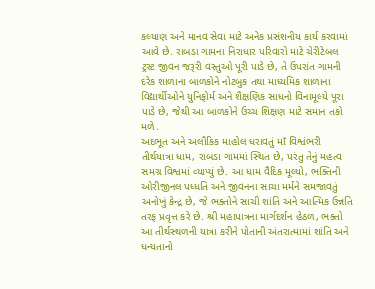કલ્‍યાણ અને માનવ સેવા માટે અનેક પ્રસંશનીય કાર્ય કરવામાં આવે છે. રાબડા ગામના નિરાધાર પરિવારો માટે ચેરીટેબલ ટ્રસ્‍ટ જીવન જરૂરી વસ્‍તુઓ પૂરી પાડે છે, તે ઉપરાંત ગામની દરેક શાળાના બાળકોને નોટબુક તથા માધ્‍યમિક શાળાના વિદ્યાર્થીઓને યુનિફોર્મ અને શૈક્ષણિક સાધનો વિનામૂલ્‍યે પૂરા પાડે છે, જેથી આ બાળકોને ઉચ્‍ચ શિક્ષણ માટે સમાન તકો મળે.
અદભૂત અને અલૌકિક માહોલ ધરાવતું માઁ વિશ્વંભરી તીર્થયાત્રા ધામ, રાબડા ગામમાં સ્‍થિત છે, પરંતુ તેનું મહત્‍વ સમગ્ર વિશ્વમાં વ્‍યાપ્‍યું છે. આ ધામ વૈદિક મૂલ્‍યો, ભક્‍તિની ઓરીજીનલ પધ્‍ધતિ અને જીવનના સાચા મર્મને સમજાવતું અનોખું કેન્‍દ્ર છે, જે ભક્‍તોને સાચી શાંતિ અને આત્‍મિક ઉન્નતિ તરફ પ્રવૃત્ત કરે છે. શ્રી મહાપાત્રના માર્ગદર્શન હેઠળ, ભક્‍તો આ તીર્થસ્‍થળની યાત્રા કરીને પોતાની અંતરાત્‍મામાં શાંતિ અને ધન્‍યતાનો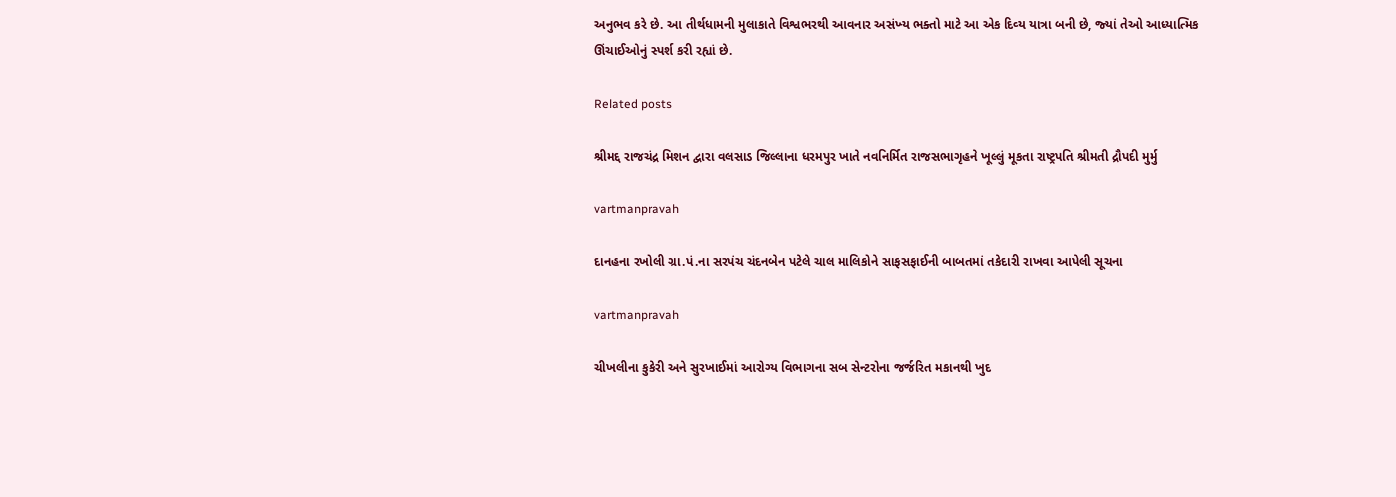અનુભવ કરે છે. આ તીર્થધામની મુલાકાતે વિશ્વભરથી આવનાર અસંખ્‍ય ભક્‍તો માટે આ એક દિવ્‍ય યાત્રા બની છે, જ્‍યાં તેઓ આધ્‍યાત્‍મિક ઊંચાઈઓનું સ્‍પર્શ કરી રહ્યાં છે.

Related posts

શ્રીમદ્દ રાજચંદ્ર મિશન દ્વારા વલસાડ જિલ્લાના ધરમપુર ખાતે નવનિર્મિત રાજસભાગૃહને ખૂલ્લું મૂકતા રાષ્ટ્રપતિ શ્રીમતી દ્રૌપદી મુર્મુ

vartmanpravah

દાનહના રખોલી ગ્રા.પં.ના સરપંચ ચંદનબેન પટેલે ચાલ માલિકોને સાફસફાઈની બાબતમાં તકેદારી રાખવા આપેલી સૂચના

vartmanpravah

ચીખલીના કુકેરી અને સુરખાઈમાં આરોગ્‍ય વિભાગના સબ સેન્‍ટરોના જર્જરિત મકાનથી ખુદ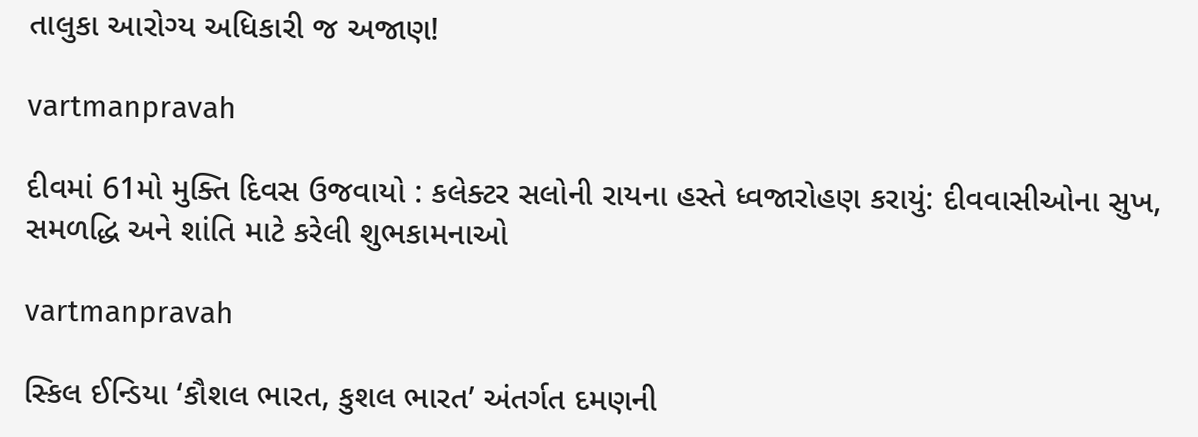તાલુકા આરોગ્‍ય અધિકારી જ અજાણ!

vartmanpravah

દીવમાં 61મો મુક્‍તિ દિવસ ઉજવાયો : કલેક્‍ટર સલોની રાયના હસ્‍તે ધ્‍વજારોહણ કરાયું: દીવવાસીઓના સુખ, સમળદ્ધિ અને શાંતિ માટે કરેલી શુભકામનાઓ

vartmanpravah

સ્‍કિલ ઈન્‍ડિયા ‘કૌશલ ભારત, કુશલ ભારત’ અંતર્ગત દમણની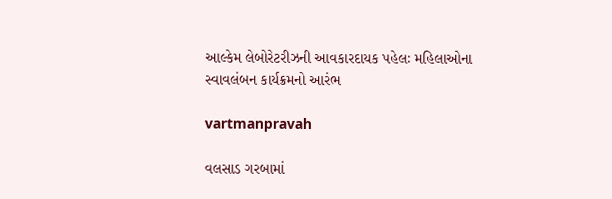આલ્‍કેમ લેબોરેટરીઝની આવકારદાયક પહેલઃ મહિલાઓના સ્‍વાવલંબન કાર્યક્રમનો આરંભ

vartmanpravah

વલસાડ ગરબામાં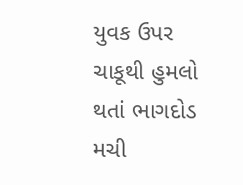યુવક ઉપર ચાકૂથી હુમલો થતાં ભાગદોડ મચી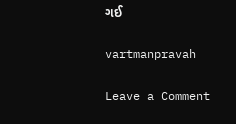ગઈ

vartmanpravah

Leave a Comment